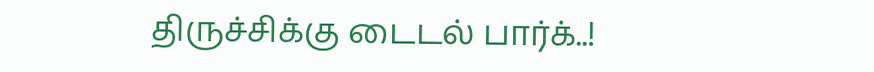திருச்சிக்கு டைடல் பார்க்..!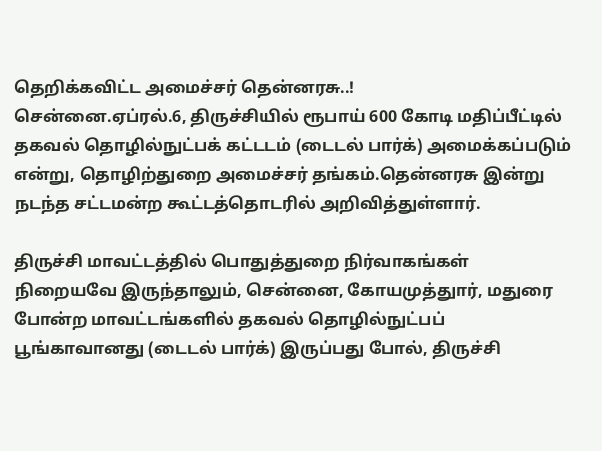தெறிக்கவிட்ட அமைச்சர் தென்னரசு..!
சென்னை.ஏப்ரல்.6, திருச்சியில் ரூபாய் 600 கோடி மதிப்பீட்டில் தகவல் தொழில்நுட்பக் கட்டடம் (டைடல் பார்க்) அமைக்கப்படும் என்று, தொழிற்துறை அமைச்சர் தங்கம்.தென்னரசு இன்று நடந்த சட்டமன்ற கூட்டத்தொடரில் அறிவித்துள்ளார்.

திருச்சி மாவட்டத்தில் பொதுத்துறை நிர்வாகங்கள் நிறையவே இருந்தாலும், சென்னை, கோயமுத்துார், மதுரை போன்ற மாவட்டங்களில் தகவல் தொழில்நுட்பப் பூங்காவானது (டைடல் பார்க்) இருப்பது போல், திருச்சி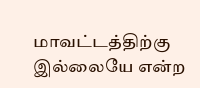மாவட்டத்திற்கு இல்லையே என்ற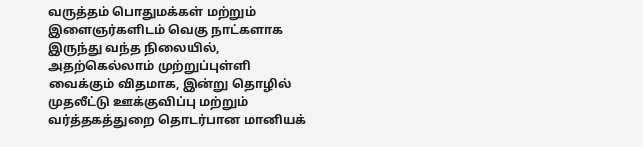வருத்தம் பொதுமக்கள் மற்றும் இளைஞர்களிடம் வெகு நாட்களாக இருந்து வந்த நிலையில், அதற்கெல்லாம் முற்றுப்புள்ளி வைக்கும் விதமாக, இன்று தொழில் முதலீட்டு ஊக்குவிப்பு மற்றும் வர்த்தகத்துறை தொடர்பான மானியக்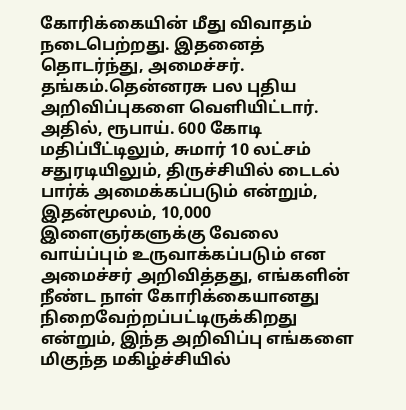கோரிக்கையின் மீது விவாதம் நடைபெற்றது. இதனைத் தொடர்ந்து, அமைச்சர். தங்கம்.தென்னரசு பல புதிய அறிவிப்புகளை வெளியிட்டார். அதில், ரூபாய். 600 கோடி மதிப்பீட்டிலும், சுமார் 10 லட்சம் சதுரடியிலும், திருச்சியில் டைடல் பார்க் அமைக்கப்படும் என்றும், இதன்மூலம், 10,000 இளைஞர்களுக்கு வேலை வாய்ப்பும் உருவாக்கப்படும் என அமைச்சர் அறிவித்தது, எங்களின் நீண்ட நாள் கோரிக்கையானது நிறைவேற்றப்பட்டிருக்கிறது என்றும், இந்த அறிவிப்பு எங்களை மிகுந்த மகிழ்ச்சியில்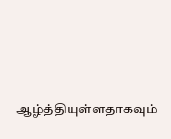ஆழ்த்தியுள்ளதாகவும்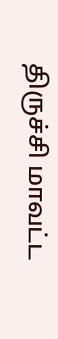திருச்சி மாவட்ட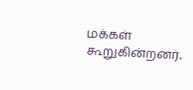மக்கள் கூறுகின்றனர்.